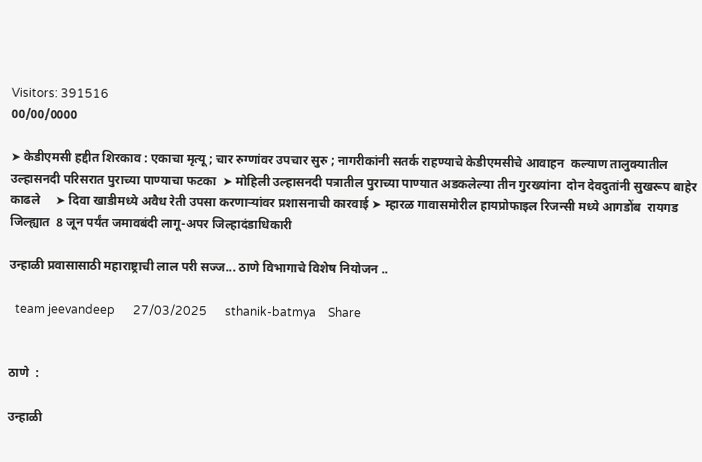Visitors: 391516
00/00/0000

➤ केडीएमसी हद्दीत शिरकाव : एकाचा मृत्यू ; चार रुग्णांवर उपचार सुरु ; नागरीकांनी सतर्क राहण्याचे केडीएमसीचे आवाहन  कल्याण तालुक्यातील उल्हासनदी परिसरात पुराच्या पाण्याचा फटका  ➤ मोहिली उल्हासनदी पत्रातील पुराच्या पाण्यात अडकलेल्या तीन गुरख्यांना  दोन देवदुतांनी सुखरूप बाहेर काढले     ➤ दिवा खाडीमध्ये अवैध रेती उपसा करणाऱ्यांवर प्रशासनाची कारवाई ➤ म्हारळ गावासमोरील हायप्रोफाइल रिजन्सी मध्ये आगडोंब  रायगड जिल्ह्यात  8 जून पर्यंत जमावबंदी लागू-अपर जिल्हादंडाधिकारी

उन्हाळी प्रवासासाठी महाराष्ट्राची लाल परी सज्ज... ठाणे विभागाचे विशेष नियोजन ..

  team jeevandeep      27/03/2025      sthanik-batmya    Share


ठाणे  :

उन्हाळी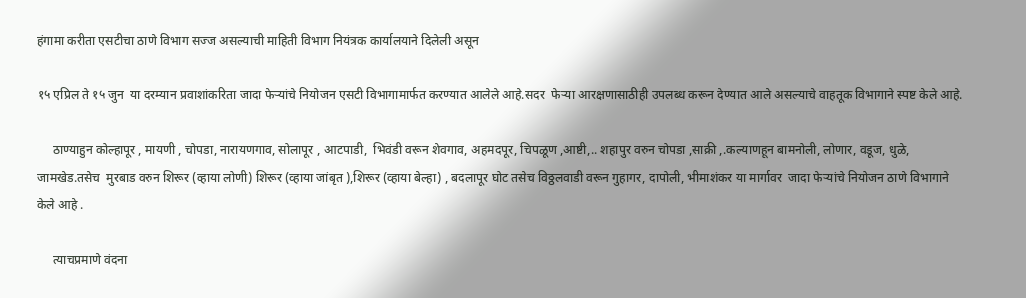हंगामा करीता एसटीचा ठाणे विभाग सज्ज असल्याची माहिती विभाग नियंत्रक कार्यालयाने दिलेली असून

१५ एप्रिल ते १५ जुन  या दरम्यान प्रवाशांकरिता जादा फेऱ्यांचे नियोजन एसटी विभागामार्फत करण्यात आलेले आहे.सदर  फेऱ्या आरक्षणासाठीही उपलब्ध करून देण्यात आले असल्याचे वाहतूक विभागाने स्पष्ट केले आहे.

     ठाण्याहुन कोल्हापूर , मायणी , चोपडा, नारायणगाव, सोलापूर , आटपाडी,  भिवंडी वरून शेवगाव, अहमदपूर, चिपळूण ,आष्टी,.. शहापुर वरुन चोपडा ,साक्री ,.कल्याणहून बामनोली, लोणार, वडूज, धुळे, जामखेड.तसेच  मुरबाड वरुन शिरूर (व्हाया लोणी) शिरूर (व्हाया जांबृत ),शिरूर (व्हाया बेल्हा) , बदलापूर घोट तसेच विठ्ठलवाडी वरून गुहागर, दापोली, भीमाशंकर या मार्गावर  जादा फेऱ्यांचे नियोजन ठाणे विभागाने  केले आहे .

     त्याचप्रमाणे वंदना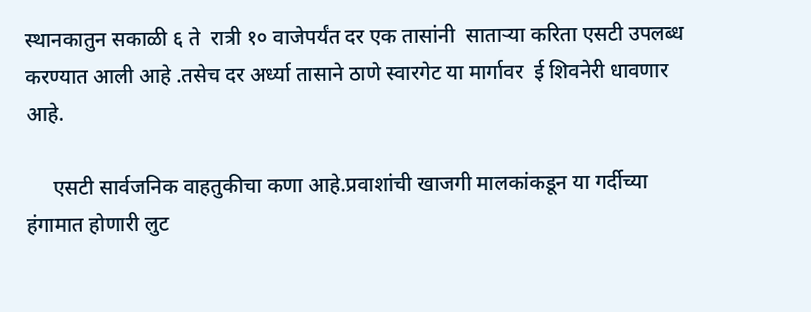स्थानकातुन सकाळी ६ ते  रात्री १० वाजेपर्यंत दर एक तासांनी  साताऱ्या करिता एसटी उपलब्ध करण्यात आली आहे .तसेच दर अर्ध्या तासाने ठाणे स्वारगेट या मार्गावर  ई शिवनेरी धावणार आहे.

     एसटी सार्वजनिक वाहतुकीचा कणा आहे.प्रवाशांची खाजगी मालकांकडून या गर्दीच्या हंगामात होणारी लुट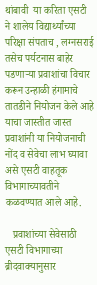थांबावी  या करिता एसटी ने शालेय विद्यार्थ्यांच्या परिक्षा संपताच , लग्नसराई तसेच पर्यटनास बाहेर पडणाऱ्या प्रवाशांचा विचार करून उन्हाळी हंगामाचे  तातडीने नियोजन केले आहे याचा जास्तीत जास्त प्रवाशांनी या नियोजनाची नोंद व सेवेचा लाभ घ्यावा असे एसटी वाहतूक विभागाच्यावतीने कळवण्यात आले आहे.

   प्रवाशांच्या सेवेसाठी एसटी विभागाच्या ब्रीदवाक्यानुसार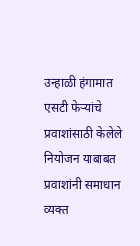उन्हाळी हंगामात एसटी फेऱ्यांचे प्रवाशांसाठी केलेले नियोजन याबाबत प्रवाशांनी समाधान व्यक्त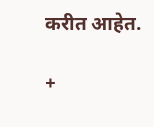करीत आहेत.

+